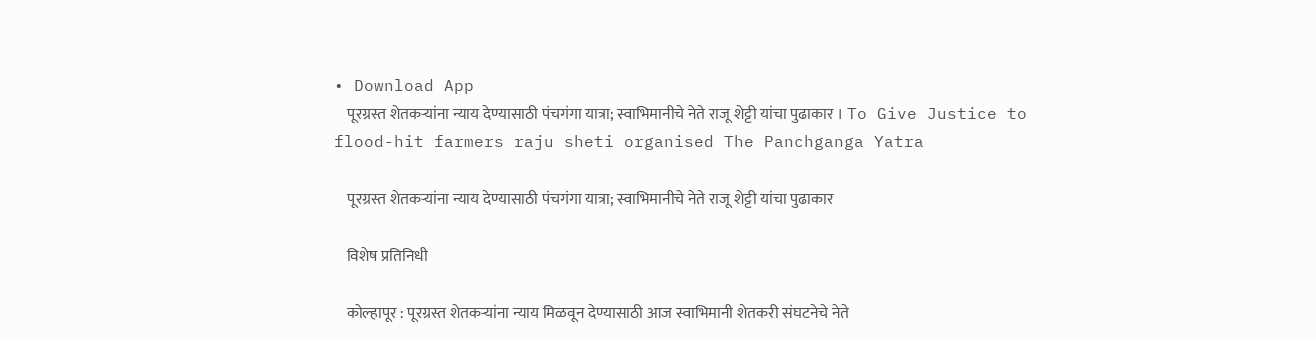• Download App
    पूरग्रस्त शेतकऱ्यांना न्याय देण्यासाठी पंचगंगा यात्रा; स्वाभिमानीचे नेते राजू शेट्टी यांचा पुढाकार । To Give Justice to flood-hit farmers raju sheti organised The Panchganga Yatra

    पूरग्रस्त शेतकऱ्यांना न्याय देण्यासाठी पंचगंगा यात्रा; स्वाभिमानीचे नेते राजू शेट्टी यांचा पुढाकार

    विशेष प्रतिनिधी

    कोल्हापूर : पूरग्रस्त शेतकऱ्यांना न्याय मिळवून देण्यासाठी आज स्वाभिमानी शेतकरी संघटनेचे नेते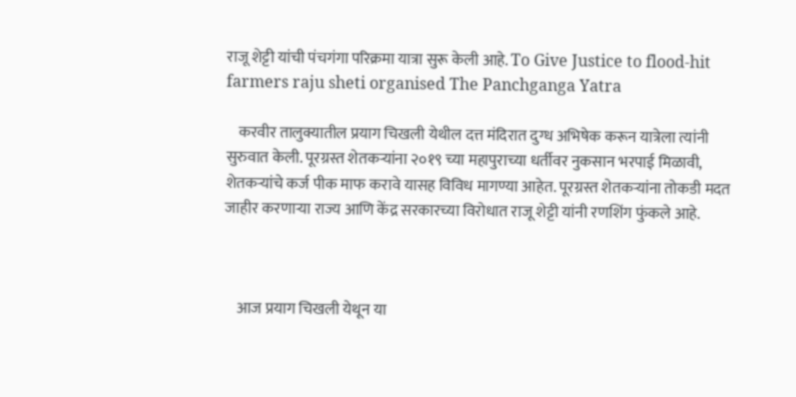राजू शेट्टी यांची पंचगंगा परिक्रमा यात्रा सुरू केली आहे. To Give Justice to flood-hit farmers raju sheti organised The Panchganga Yatra

    करवीर तालुक्यातील प्रयाग चिखली येथील दत्त मंदिरात दुग्ध अभिषेक करून यात्रेला त्यांनी सुरुवात केली. पूरग्रस्त शेतकऱ्यांना २०१९ च्या महापुराच्या धर्तीवर नुकसान भरपाई मिळावी, शेतकऱ्यांचे कर्ज पीक माफ करावे यासह विविध मागण्या आहेत. पूरग्रस्त शेतकऱ्यांना तोकडी मदत जाहीर करणाऱ्या राज्य आणि केंद्र सरकारच्या विरोधात राजू शेट्टी यांनी रणशिंग फुंकले आहे.



    आज प्रयाग चिखली येथून या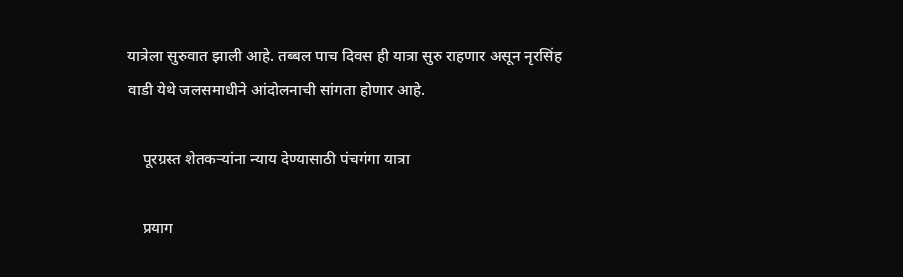यात्रेला सुरुवात झाली आहे. तब्बल पाच दिवस ही यात्रा सुरु राहणार असून नृरसिंह वाडी येथे जलसमाधीने आंदोलनाची सांगता होणार आहे.

    पूरग्रस्त शेतकऱ्यांना न्याय देण्यासाठी पंचगंगा यात्रा

    प्रयाग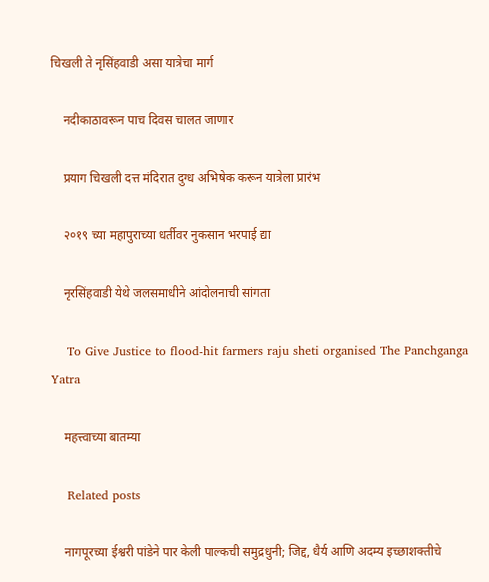चिखली ते नृसिंहवाडी असा यात्रेचा मार्ग

    नदीकाठावरून पाच दिवस चालत जाणार

    प्रयाग चिखली दत्त मंदिरात दुग्ध अभिषेक करून यात्रेला प्रारंभ

    २०१९ च्या महापुराच्या धर्तीवर नुकसान भरपाई द्या

    नृरसिंहवाडी येथे जलसमाधीने आंदोलनाची सांगता

    To Give Justice to flood-hit farmers raju sheti organised The Panchganga Yatra

    महत्त्वाच्या बातम्या

    Related posts

    नागपूरच्या ईश्वरी पांडेने पार केली पाल्कची समुद्रधुनी; जिद्द, धैर्य आणि अदम्य इच्छाशक्तीचे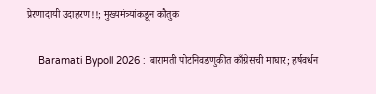प्रेरणादायी उदाहरण!!; मुख्यमंत्र्यांकडून कौतुक

    Baramati Bypoll 2026 : बारामती पोटनिवडणुकीत काँग्रेसची माघार; हर्षवर्धन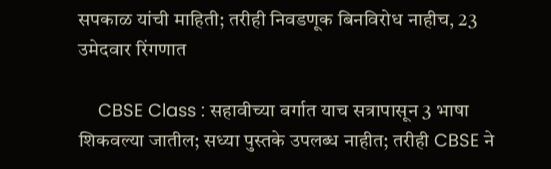सपकाळ यांची माहिती; तरीही निवडणूक बिनविरोध नाहीच, 23 उमेदवार रिंगणात

    CBSE Class : सहावीच्या वर्गात याच सत्रापासून 3 भाषा शिकवल्या जातील; सध्या पुस्तके उपलब्ध नाहीत; तरीही CBSE ने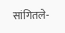सांगितले-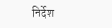निर्देश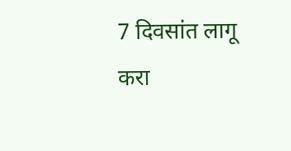7 दिवसांत लागू करा